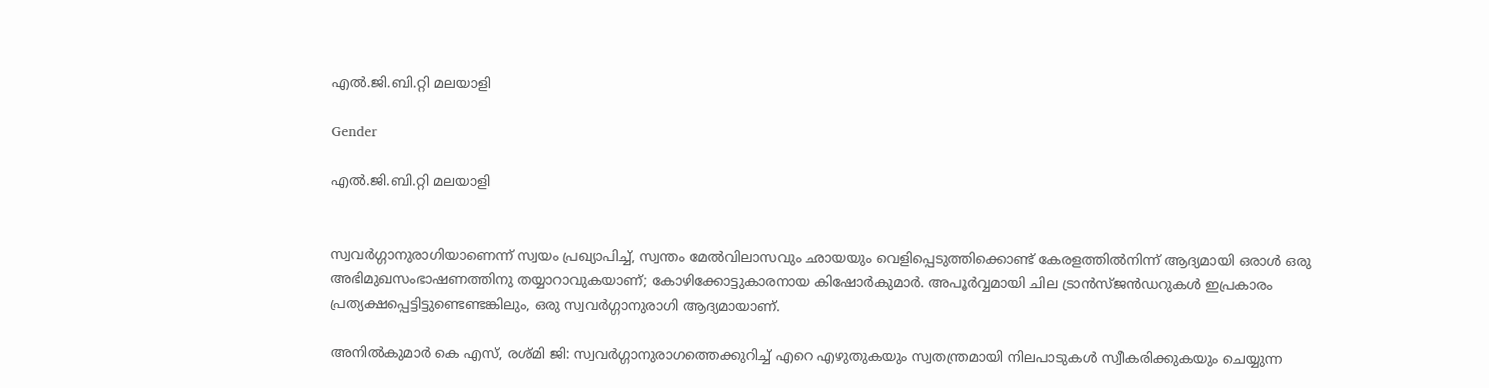എൽ.ജി.ബി.റ്റി മലയാളി

Gender

എൽ.ജി.ബി.റ്റി മലയാളി


സ്വവർഗ്ഗാനുരാഗിയാണെന്ന് സ്വയം പ്രഖ്യാപിച്ച്, സ്വന്തം മേൽവിലാസവും ഛായയും വെളിപ്പെടുത്തിക്കൊണ്ട് കേരളത്തിൽനിന്ന് ആദ്യമായി ഒരാൾ ഒരു അഭിമുഖസംഭാഷണത്തിനു തയ്യാറാവുകയാണ്; കോഴിക്കോട്ടുകാരനായ കിഷോർകുമാർ. അപൂർവ്വമായി ചില ട്രാൻസ്ജൻഡറുകൾ ഇപ്രകാരം പ്രത്യക്ഷപ്പെട്ടിട്ടുണ്ടെണ്ടങ്കിലും, ഒരു സ്വവർഗ്ഗാനുരാഗി ആദ്യമായാണ്.

അനിൽകുമാർ കെ എസ്, രശ്മി ജി: സ്വവർഗ്ഗാനുരാഗത്തെക്കുറിച്ച് എറെ എഴുതുകയും സ്വതന്ത്രമായി നിലപാടുകൾ സ്വീകരിക്കുകയും ചെയ്യുന്ന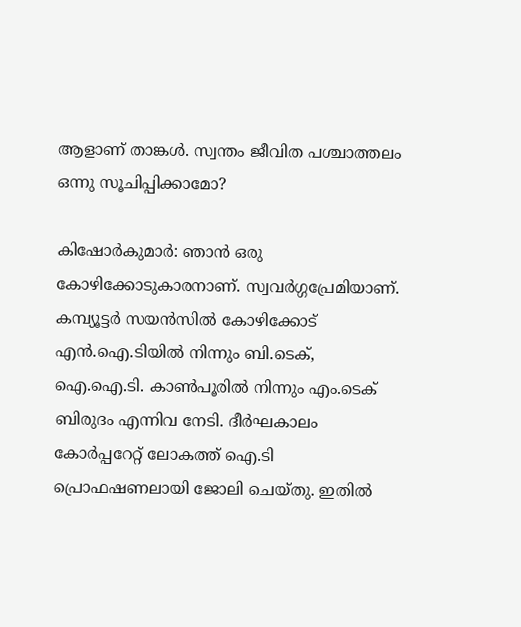ആളാണ് താങ്കൾ. സ്വന്തം ജീവിത പശ്ചാത്തലം ഒന്നു സൂചിപ്പിക്കാമോ?

കിഷോർകുമാർ: ഞാൻ ഒരു കോഴിക്കോടുകാരനാണ്. സ്വവർഗ്ഗപ്രേമിയാണ്. കമ്പ്യൂട്ടർ സയൻസിൽ കോഴിക്കോട് എൻ.ഐ.ടിയിൽ നിന്നും ബി.ടെക്, ഐ.ഐ.ടി. കാൺപൂരിൽ നിന്നും എം.ടെക് ബിരുദം എന്നിവ നേടി. ദീർഘകാലം കോർപ്പറേറ്റ് ലോകത്ത് ഐ.ടി പ്രൊഫഷണലായി ജോലി ചെയ്തു. ഇതിൽ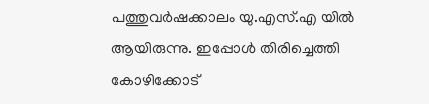പത്തുവർഷക്കാലം യു.എസ്.എ യിൽ ആയിരുന്നു. ഇപ്പോൾ തിരിച്ചെത്തി കോഴിക്കോട്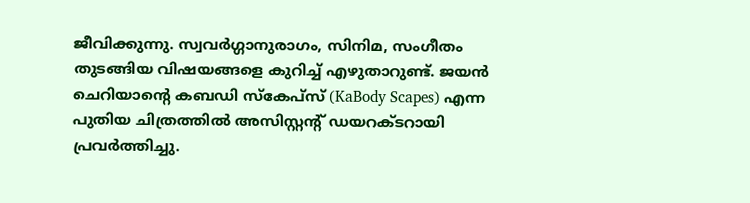ജീവിക്കുന്നു. സ്വവർഗ്ഗാനുരാഗം, സിനിമ, സംഗീതം തുടങ്ങിയ വിഷയങ്ങളെ കുറിച്ച് എഴുതാറുണ്ട്. ജയൻ ചെറിയാന്റെ കബഡി സ്‌കേപ്‌സ് (KaBody Scapes) എന്ന പുതിയ ചിത്രത്തിൽ അസിസ്റ്റന്റ് ഡയറക്ടറായി പ്രവർത്തിച്ചു.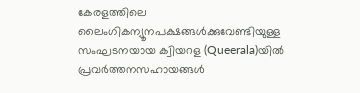കേരളത്തിലെ ലൈംഗികന്യൂനപക്ഷങ്ങൾക്കുവേണ്ടിയുള്ള സംഘടനയായ ക്വിയറള (Queerala)യിൽ പ്രവർത്തനസഹായങ്ങൾ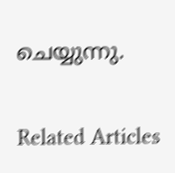ചെയ്യുന്നു.


Related Articles